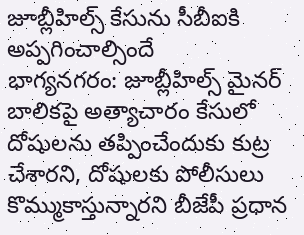జూబ్లీహిల్స్ కేసును సీబీఐకి అప్పగించాల్సిందే
భాగ్యనగరం: జూబ్లీహిల్స్ మైనర్ బాలికపై అత్యాచారం కేసులో దోషులను తప్పించేందుకు కుట్ర చేశారని, దోషులకు పోలీసులు కొమ్ముకాస్తున్నారని బీజేపీ ప్రధాన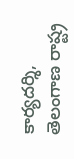కార్యదర్శి, తెలంగాణ రాష్ట్ర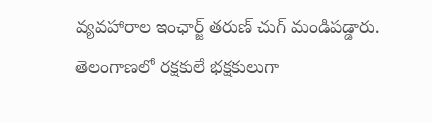వ్యవహారాల ఇంఛార్జ్ తరుణ్ చుగ్ మండిపడ్డారు. తెలంగాణలో రక్షకులే భక్షకులుగా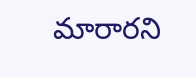మారారని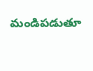మండిపడుతూ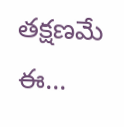తక్షణమే ఈ...